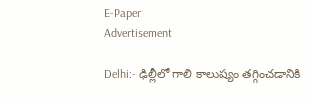E-Paper
Advertisement

Delhi:- ఢిల్లీలో గాలి కాలుష్యం తగ్గించడానికి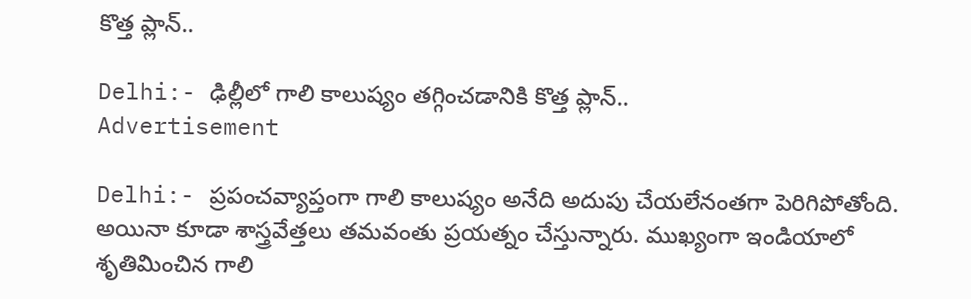కొత్త ప్లాన్..

Delhi:- ఢిల్లీలో గాలి కాలుష్యం తగ్గించడానికి కొత్త ప్లాన్..
Advertisement

Delhi:- ప్రపంచవ్యాప్తంగా గాలి కాలుష్యం అనేది అదుపు చేయలేనంతగా పెరిగిపోతోంది. అయినా కూడా శాస్త్రవేత్తలు తమవంతు ప్రయత్నం చేస్తున్నారు. ముఖ్యంగా ఇండియాలో శృతిమించిన గాలి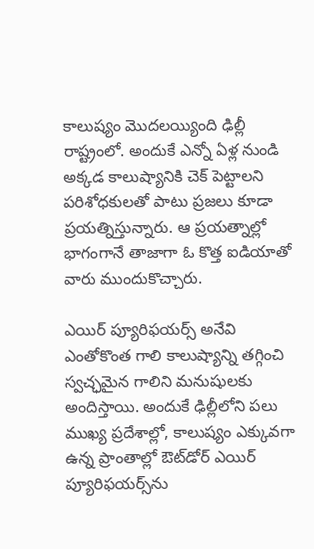కాలుష్యం మొదలయ్యింది ఢిల్లీ రాష్ట్రంలో. అందుకే ఎన్నో ఏళ్ల నుండి అక్కడ కాలుష్యానికి చెక్ పెట్టాలని పరిశోధకులతో పాటు ప్రజలు కూడా ప్రయత్నిస్తున్నారు. ఆ ప్రయత్నాల్లో భాగంగానే తాజాగా ఓ కొత్త ఐడియాతో వారు ముందుకొచ్చారు.

ఎయిర్ ప్యూరిఫయర్స్ అనేవి ఎంతోకొంత గాలి కాలుష్యాన్ని తగ్గించి స్వచ్ఛమైన గాలిని మనుషులకు అందిస్తాయి. అందుకే ఢిల్లీలోని పలు ముఖ్య ప్రదేశాల్లో, కాలుష్యం ఎక్కువగా ఉన్న ప్రాంతాల్లో ఔట్‌డోర్ ఎయిర్ ప్యూరిఫయర్స్‌ను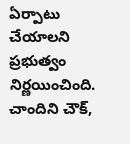ఏర్పాటు చేయాలని ప్రభుత్వం నిర్ణయించింది. చాందిని చౌక్,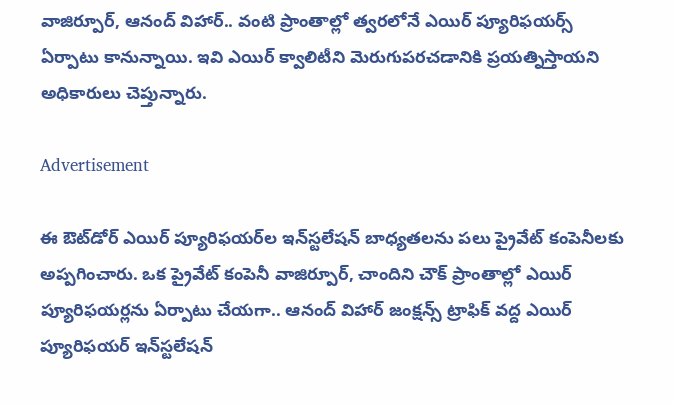వాజిర్పూర్, ఆనంద్ విహార్.. వంటి ప్రాంతాల్లో త్వరలోనే ఎయిర్ ప్యూరిఫయర్స్ ఏర్పాటు కానున్నాయి. ఇవి ఎయిర్ క్వాలిటీని మెరుగుపరచడానికి ప్రయత్నిస్తాయని అధికారులు చెప్తున్నారు.

Advertisement

ఈ ఔట్‌డోర్ ఎయిర్ ప్యూరిఫయర్‌ల ఇన్‌స్టలేషన్ బాధ్యతలను పలు ప్రైవేట్ కంపెనీలకు అప్పగించారు. ఒక ప్రైవేట్ కంపెనీ వాజిర్పూర్, చాందిని చౌక్ ప్రాంతాల్లో ఎయిర్ ప్యూరిఫయర్లను ఏర్పాటు చేయగా.. ఆనంద్ విహార్ జంక్షన్స్ ట్రాఫిక్ వద్ద ఎయిర్ ప్యూరిఫయర్ ఇన్‌స్టలేషన్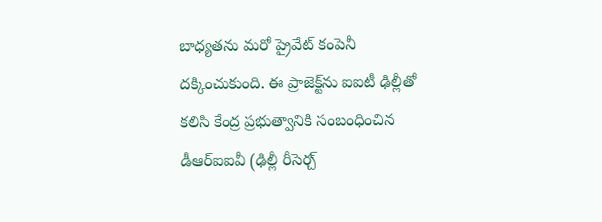బాధ్యతను మరో ప్రైవేట్ కంపెనీ దక్కించుకుంది. ఈ ప్రాజెక్ట్‌ను ఐఐటీ ఢిల్లీతో కలిసి కేంద్ర ప్రభుత్వానికి సంబంధించిన డీఆర్ఐఐవీ (ఢిల్లీ రీసెర్చ్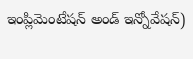ఇంప్లిమెంటేషన్ అండ్ ఇన్నోవేషన్)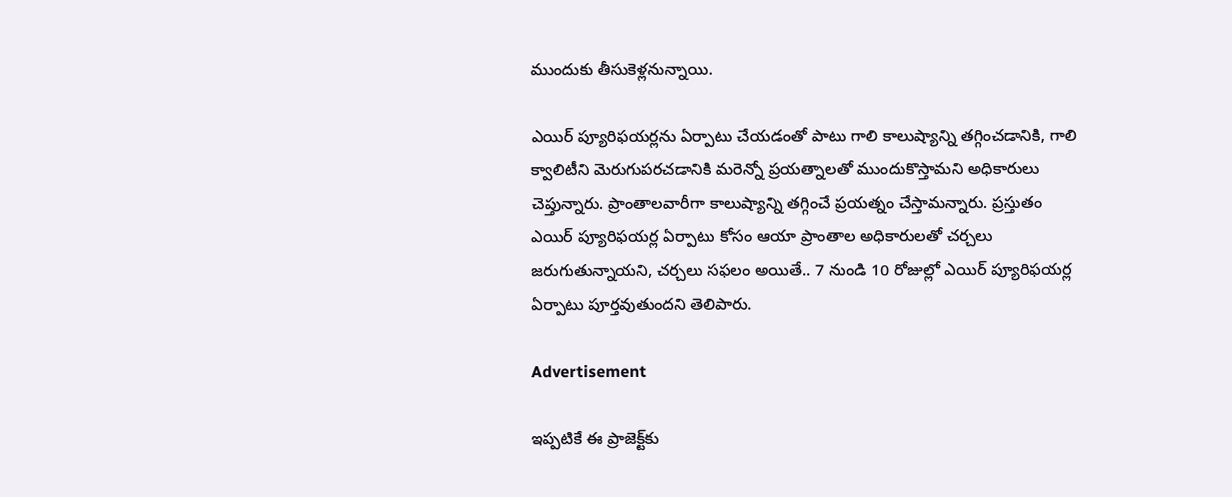ముందుకు తీసుకెళ్లనున్నాయి.

ఎయిర్ ప్యూరిఫయర్లను ఏర్పాటు చేయడంతో పాటు గాలి కాలుష్యాన్ని తగ్గించడానికి, గాలి క్వాలిటీని మెరుగుపరచడానికి మరెన్నో ప్రయత్నాలతో ముందుకొస్తామని అధికారులు చెప్తున్నారు. ప్రాంతాలవారీగా కాలుష్యాన్ని తగ్గించే ప్రయత్నం చేస్తామన్నారు. ప్రస్తుతం ఎయిర్ ప్యూరిఫయర్ల ఏర్పాటు కోసం ఆయా ప్రాంతాల అధికారులతో చర్చలు జరుగుతున్నాయని, చర్చలు సఫలం అయితే.. 7 నుండి 10 రోజుల్లో ఎయిర్ ప్యూరిఫయర్ల ఏర్పాటు పూర్తవుతుందని తెలిపారు.

Advertisement

ఇప్పటికే ఈ ప్రాజెక్ట్‌కు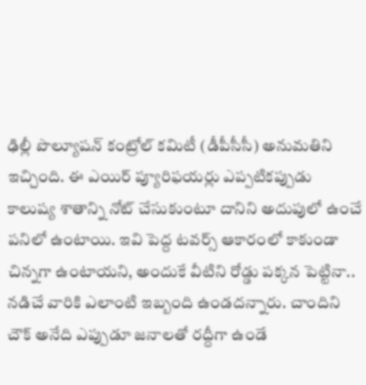ఢిల్లీ పొల్యూషన్ కంట్రోల్ కమిటీ (డీపీసీసీ) అనుమతిని ఇచ్చింది. ఈ ఎయిర్ ప్యూరిఫయర్లు ఎప్పటికప్పుడు కాలుష్య శాతాన్ని నోట్ చేసుకుంటూ దానిని అదుపులో ఉంచే పనిలో ఉంటాయి. ఇవి పెద్ద టవర్స్ ఆకారంలో కాకుండా చిన్నగా ఉంటాయని, అందుకే వీటిని రోడ్డు పక్కన పెట్టినా.. నడిచే వారికి ఎలాంటి ఇబ్బంది ఉండదన్నారు. చాందిని చౌక్ అనేది ఎప్పుడూ జనాలతో రద్దీగా ఉండే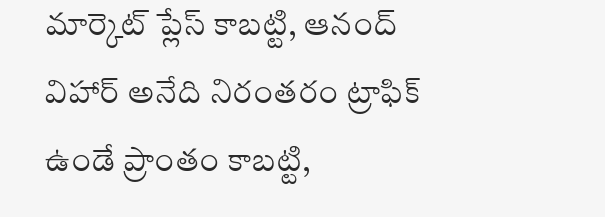మార్కెట్ ప్లేస్ కాబట్టి, ఆనంద్ విహార్ అనేది నిరంతరం ట్రాఫిక్ ఉండే ప్రాంతం కాబట్టి,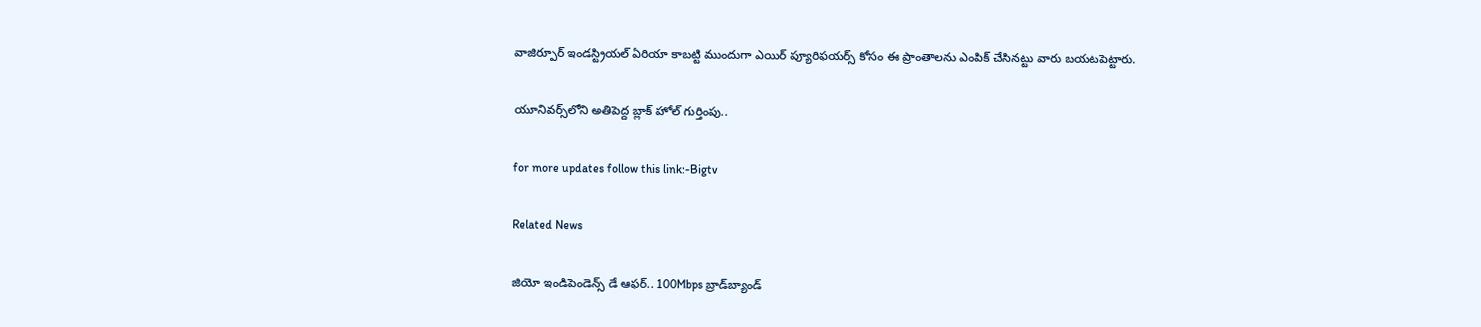వాజిర్పూర్ ఇండస్ట్రియల్ ఏరియా కాబట్టి ముందుగా ఎయిర్ ప్యూరిఫయర్స్ కోసం ఈ ప్రాంతాలను ఎంపిక్ చేసినట్టు వారు బయటపెట్టారు.

యూనివర్స్‌లోని అతిపెద్ద బ్లాక్ హోల్ గుర్తింపు..

for more updates follow this link:-Bigtv

Related News

జియో ఇండిపెండెన్స్ డే ఆఫర్.. 100Mbps బ్రాడ్‌బ్యాండ్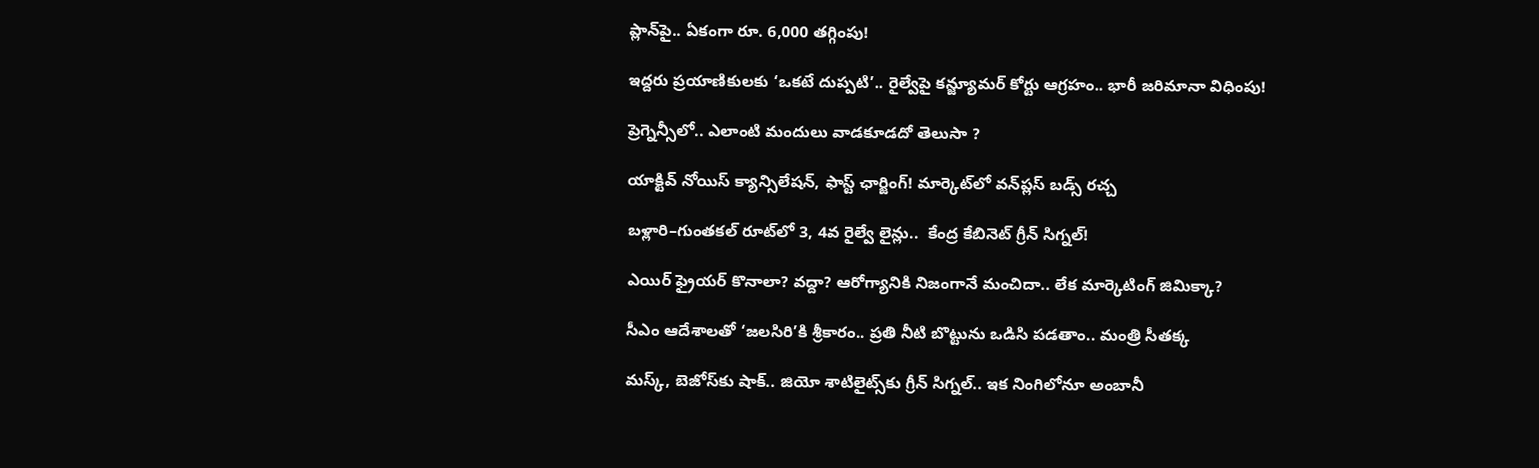ప్లాన్‌పై.. ఏకంగా రూ. 6,000 తగ్గింపు!

ఇద్దరు ప్రయాణికులకు ‘ఒకటే దుప్పటి’.. రైల్వేపై కన్జ్యూమర్ కోర్టు ఆగ్రహం.. భారీ జరిమానా విధింపు!

ప్రెగ్నెన్సీలో.. ఎలాంటి మందులు వాడకూడదో తెలుసా ?

యాక్టివ్ నోయిస్ క్యాన్సిలేషన్, ఫాస్ట్ ఛార్జింగ్! మార్కెట్‌లో వన్‌ప్లస్ బడ్స్ రచ్చ

బళ్లారి–గుంతకల్ రూట్‌లో 3, 4వ రైల్వే లైన్లు..  కేంద్ర కేబినెట్ గ్రీన్ సిగ్నల్!

ఎయిర్ ఫ్రైయర్ కొనాలా? వద్దా? ఆరోగ్యానికి నిజంగానే మంచిదా.. లేక మార్కెటింగ్ జిమిక్కా?

సీఎం ఆదేశాలతో ‘జలసిరి’కి శ్రీకారం.. ప్రతి నీటి బొట్టును ఒడిసి పడతాం.. మంత్రి సీతక్క

మస్క్, బెజోస్‌కు షాక్.. జియో శాటిలైట్స్‌కు గ్రీన్ సిగ్నల్.. ఇక నింగిలోనూ అంబానీ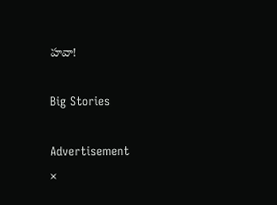హవా!

Big Stories

Advertisement
×